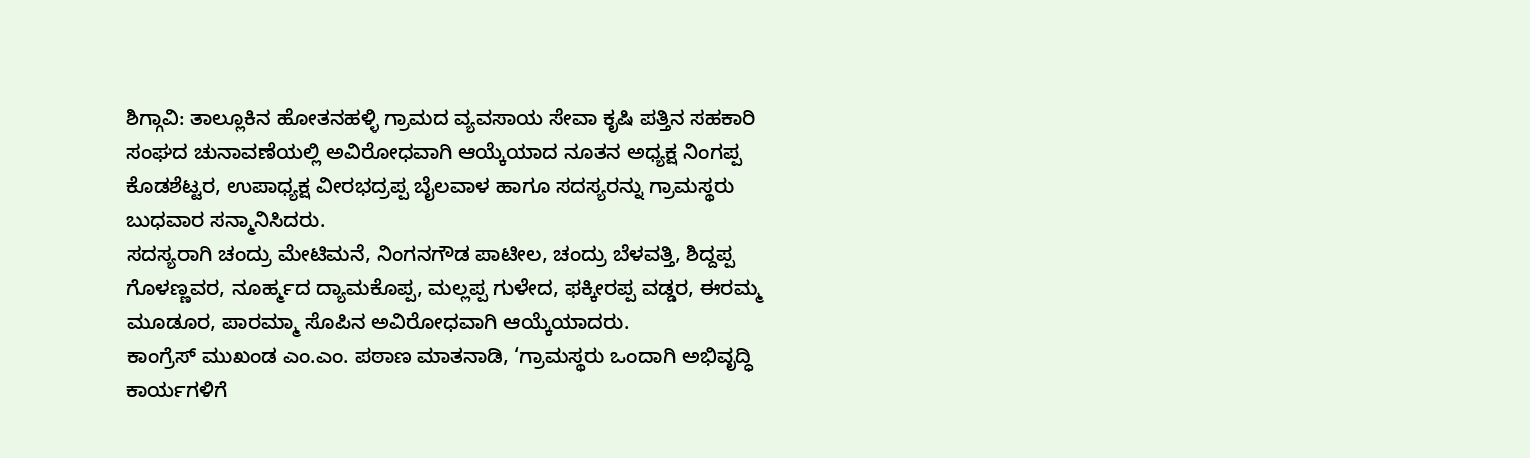ಶಿಗ್ಗಾವಿ: ತಾಲ್ಲೂಕಿನ ಹೋತನಹಳ್ಳಿ ಗ್ರಾಮದ ವ್ಯವಸಾಯ ಸೇವಾ ಕೃಷಿ ಪತ್ತಿನ ಸಹಕಾರಿ ಸಂಘದ ಚುನಾವಣೆಯಲ್ಲಿ ಅವಿರೋಧವಾಗಿ ಆಯ್ಕೆಯಾದ ನೂತನ ಅಧ್ಯಕ್ಷ ನಿಂಗಪ್ಪ ಕೊಡಶೆಟ್ಟರ, ಉಪಾಧ್ಯಕ್ಷ ವೀರಭದ್ರಪ್ಪ ಬೈಲವಾಳ ಹಾಗೂ ಸದಸ್ಯರನ್ನು ಗ್ರಾಮಸ್ಥರು ಬುಧವಾರ ಸನ್ಮಾನಿಸಿದರು.
ಸದಸ್ಯರಾಗಿ ಚಂದ್ರು ಮೇಟಿಮನೆ, ನಿಂಗನಗೌಡ ಪಾಟೀಲ, ಚಂದ್ರು ಬೆಳವತ್ತಿ, ಶಿದ್ದಪ್ಪ ಗೊಳಣ್ಣವರ, ನೂರ್ಹ್ಮದ ದ್ಯಾಮಕೊಪ್ಪ, ಮಲ್ಲಪ್ಪ ಗುಳೇದ, ಫಕ್ಕೀರಪ್ಪ ವಡ್ಡರ, ಈರಮ್ಮ ಮೂಡೂರ, ಪಾರಮ್ಮಾ ಸೊಪಿನ ಅವಿರೋಧವಾಗಿ ಆಯ್ಕೆಯಾದರು.
ಕಾಂಗ್ರೆಸ್ ಮುಖಂಡ ಎಂ.ಎಂ. ಪಠಾಣ ಮಾತನಾಡಿ, ‘ಗ್ರಾಮಸ್ಥರು ಒಂದಾಗಿ ಅಭಿವೃದ್ಧಿ ಕಾರ್ಯಗಳಿಗೆ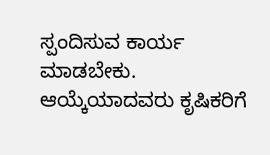ಸ್ಪಂದಿಸುವ ಕಾರ್ಯ ಮಾಡಬೇಕು. ಆಯ್ಕೆಯಾದವರು ಕೃಷಿಕರಿಗೆ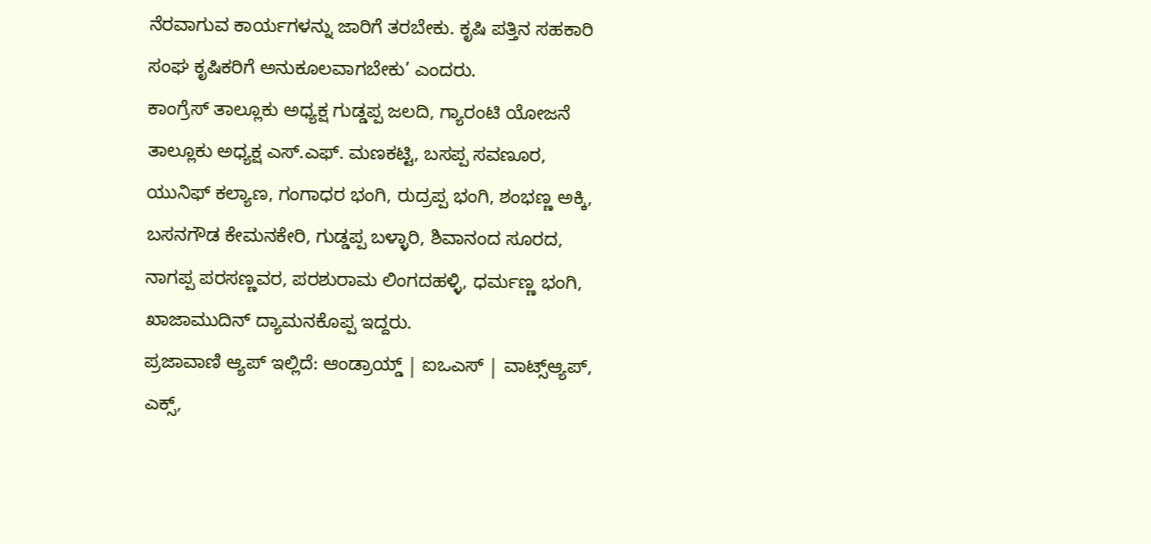ನೆರವಾಗುವ ಕಾರ್ಯಗಳನ್ನು ಜಾರಿಗೆ ತರಬೇಕು. ಕೃಷಿ ಪತ್ತಿನ ಸಹಕಾರಿ ಸಂಘ ಕೃಷಿಕರಿಗೆ ಅನುಕೂಲವಾಗಬೇಕು’ ಎಂದರು.
ಕಾಂಗ್ರೆಸ್ ತಾಲ್ಲೂಕು ಅಧ್ಯಕ್ಷ ಗುಡ್ಡಪ್ಪ ಜಲದಿ, ಗ್ಯಾರಂಟಿ ಯೋಜನೆ ತಾಲ್ಲೂಕು ಅಧ್ಯಕ್ಷ ಎಸ್.ಎಫ್. ಮಣಕಟ್ಟಿ, ಬಸಪ್ಪ ಸವಣೂರ, ಯುನಿಫ್ ಕಲ್ಯಾಣ, ಗಂಗಾಧರ ಭಂಗಿ, ರುದ್ರಪ್ಪ ಭಂಗಿ, ಶಂಭಣ್ಣ ಅಕ್ಕಿ, ಬಸನಗೌಡ ಕೇಮನಕೇರಿ, ಗುಡ್ಡಪ್ಪ ಬಳ್ಳಾರಿ, ಶಿವಾನಂದ ಸೂರದ, ನಾಗಪ್ಪ ಪರಸಣ್ಣವರ, ಪರಶುರಾಮ ಲಿಂಗದಹಳ್ಳಿ, ಧರ್ಮಣ್ಣ ಭಂಗಿ, ಖಾಜಾಮುದಿನ್ ದ್ಯಾಮನಕೊಪ್ಪ ಇದ್ದರು.
ಪ್ರಜಾವಾಣಿ ಆ್ಯಪ್ ಇಲ್ಲಿದೆ: ಆಂಡ್ರಾಯ್ಡ್ | ಐಒಎಸ್ | ವಾಟ್ಸ್ಆ್ಯಪ್, ಎಕ್ಸ್,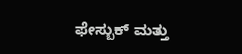ಫೇಸ್ಬುಕ್ ಮತ್ತು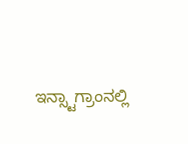ಇನ್ಸ್ಟಾಗ್ರಾಂನಲ್ಲಿ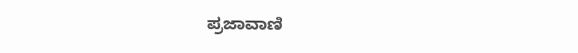ಪ್ರಜಾವಾಣಿ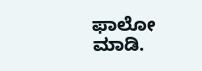ಫಾಲೋ ಮಾಡಿ.